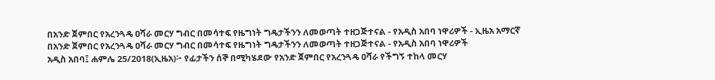በአንድ ጀምበር የአረንጓዴ ዐሻራ መርሃ ግብር በመሳተፍ የዜግነት ግዴታችንን ለመወጣት ተዘጋጅተናል - የአዲስ አበባ ነዋሪዎች - ኢዜአ አማርኛ
በአንድ ጀምበር የአረንጓዴ ዐሻራ መርሃ ግብር በመሳተፍ የዜግነት ግዴታችንን ለመወጣት ተዘጋጅተናል - የአዲስ አበባ ነዋሪዎች
አዲስ አበባ፤ ሐምሌ 25/2018(ኢዜአ)፦ የፊታችን ሰኞ በሚካሄደው የአንድ ጀምበር የአረንጓዴ ዐሻራ የችግኝ ተከላ መርሃ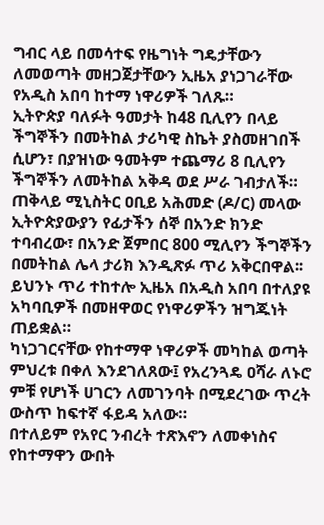ግብር ላይ በመሳተፍ የዜግነት ግዴታቸውን ለመወጣት መዘጋጀታቸውን ኢዜአ ያነጋገራቸው የአዲስ አበባ ከተማ ነዋሪዎች ገለጹ።
ኢትዮጵያ ባለፉት ዓመታት ከ48 ቢሊየን በላይ ችግኞችን በመትከል ታሪካዊ ስኬት ያስመዘገበች ሲሆን፣ በያዝነው ዓመትም ተጨማሪ 8 ቢሊየን ችግኞችን ለመትከል አቅዳ ወደ ሥራ ገብታለች።
ጠቅላይ ሚኒስትር ዐቢይ አሕመድ (ዶ/ር) መላው ኢትዮጵያውያን የፊታችን ሰኞ በአንድ ክንድ ተባብረው፣ በአንድ ጀምበር 800 ሚሊየን ችግኞችን በመትከል ሌላ ታሪክ እንዲጽፉ ጥሪ አቅርበዋል፡፡
ይህንኑ ጥሪ ተከተሎ ኢዜአ በአዲስ አበባ በተለያዩ አካባቢዎች በመዘዋወር የነዋሪዎችን ዝግጁነት ጠይቋል።
ካነጋገርናቸው የከተማዋ ነዋሪዎች መካከል ወጣት ምህረቱ በቀለ እንደገለጸው፤ የአረንጓዴ ዐሻራ ለኑሮ ምቹ የሆነች ሀገርን ለመገንባት በሚደረገው ጥረት ውስጥ ከፍተኛ ፋይዳ አለው።
በተለይም የአየር ንብረት ተጽእኖን ለመቀነስና የከተማዋን ውበት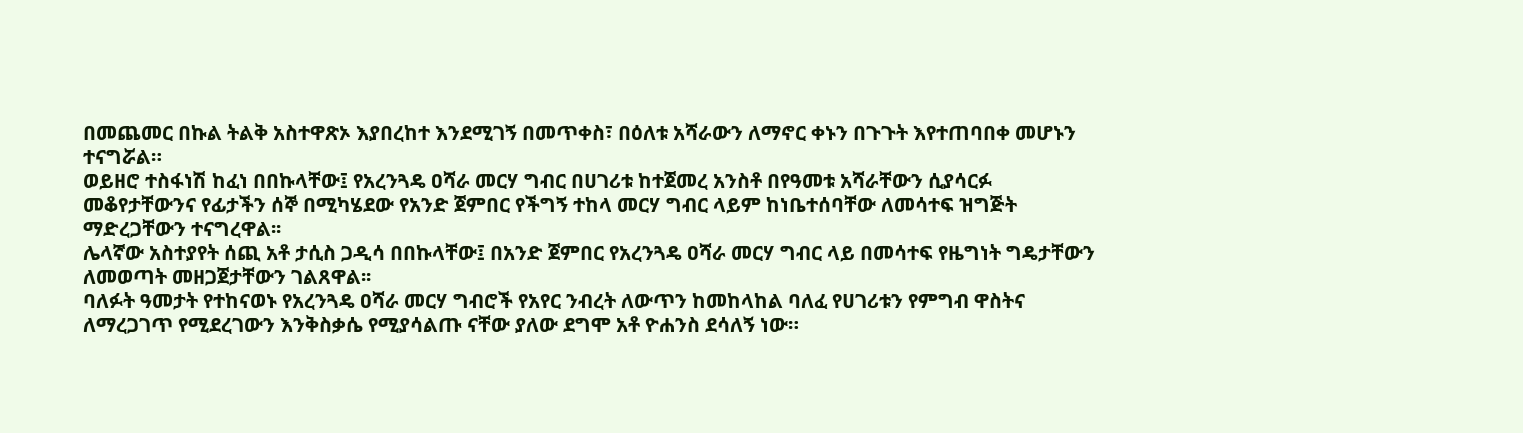በመጨመር በኩል ትልቅ አስተዋጽኦ እያበረከተ እንደሚገኝ በመጥቀስ፣ በዕለቱ አሻራውን ለማኖር ቀኑን በጉጉት እየተጠባበቀ መሆኑን ተናግሯል።
ወይዘሮ ተስፋነሽ ከፈነ በበኩላቸው፤ የአረንጓዴ ዐሻራ መርሃ ግብር በሀገሪቱ ከተጀመረ አንስቶ በየዓመቱ አሻራቸውን ሲያሳርፉ መቆየታቸውንና የፊታችን ሰኞ በሚካሄደው የአንድ ጀምበር የችግኝ ተከላ መርሃ ግብር ላይም ከነቤተሰባቸው ለመሳተፍ ዝግጅት ማድረጋቸውን ተናግረዋል፡፡
ሌላኛው አስተያየት ሰጪ አቶ ታሲስ ጋዲሳ በበኩላቸው፤ በአንድ ጀምበር የአረንጓዴ ዐሻራ መርሃ ግብር ላይ በመሳተፍ የዜግነት ግዴታቸውን ለመወጣት መዘጋጀታቸውን ገልጸዋል፡፡
ባለፉት ዓመታት የተከናወኑ የአረንጓዴ ዐሻራ መርሃ ግብሮች የአየር ንብረት ለውጥን ከመከላከል ባለፈ የሀገሪቱን የምግብ ዋስትና ለማረጋገጥ የሚደረገውን እንቅስቃሴ የሚያሳልጡ ናቸው ያለው ደግሞ አቶ ዮሐንስ ደሳለኝ ነው።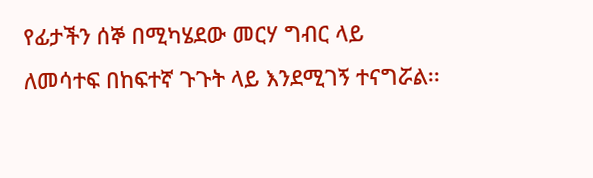የፊታችን ሰኞ በሚካሄደው መርሃ ግብር ላይ ለመሳተፍ በከፍተኛ ጉጉት ላይ እንደሚገኝ ተናግሯል፡፡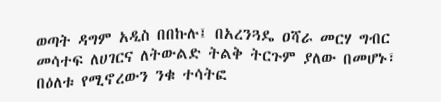ወጣት ዳግም አዲስ በበኩሉ፤ በአረንጓዴ ዐሻራ መርሃ ግብር መሳተፍ ለሀገርና ለትውልድ ትልቅ ትርጉም ያለው በመሆኑ፣ በዕለቱ የሚኖረውን ንቁ ተሳትፎ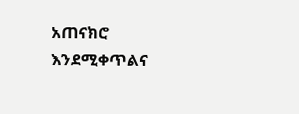አጠናክሮ እንደሚቀጥልና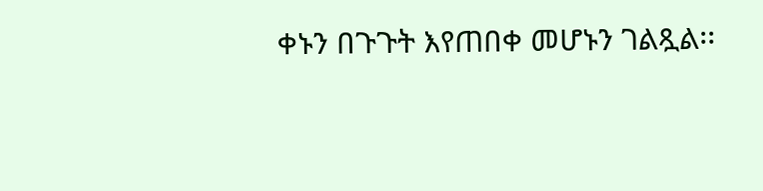ቀኑን በጉጉት እየጠበቀ መሆኑን ገልጿል፡፡